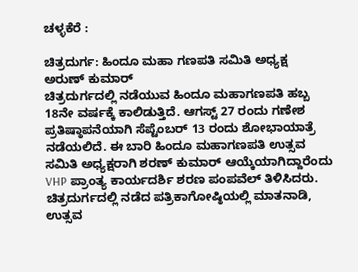ಚಳ್ಳಕೆರೆ :

ಚಿತ್ರದುರ್ಗ: ಹಿಂದೂ ಮಹಾ ಗಣಪತಿ ಸಮಿತಿ ಅಧ್ಯಕ್ಷ
ಅರುಣ್ ಕುಮಾರ್
ಚಿತ್ರದುರ್ಗದಲ್ಲಿ ನಡೆಯುವ ಹಿಂದೂ ಮಹಾಗಣಪತಿ ಹಬ್ಬ
18ನೇ ವರ್ಷಕ್ಕೆ ಕಾಲಿಡುತ್ತಿದೆ. ಆಗಸ್ಟ್ 27 ರಂದು ಗಣೇಶ
ಪ್ರತಿಷ್ಠಾಪನೆಯಾಗಿ ಸೆಪ್ಟೆಂಬರ್ 13 ರಂದು ಶೋಭಾಯಾತ್ರೆ
ನಡೆಯಲಿದೆ. ಈ ಬಾರಿ ಹಿಂದೂ ಮಹಾಗಣಪತಿ ಉತ್ಸವ
ಸಮಿತಿ ಅಧ್ಯಕ್ಷರಾಗಿ ಶರಣ್ ಕುಮಾರ್ ಆಯ್ಕೆಯಾಗಿದ್ದಾರೆಂದು
VHP ಪ್ರಾಂತ್ಯ ಕಾರ್ಯದರ್ಶಿ ಶರಣ ಪಂಪವೆಲ್ ತಿಳಿಸಿದರು.
ಚಿತ್ರದುರ್ಗದಲ್ಲಿ ನಡೆದ ಪತ್ರಿಕಾಗೋಷ್ಠಿಯಲ್ಲಿ ಮಾತನಾಡಿ, ಉತ್ಸವ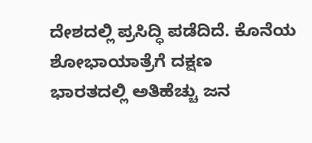ದೇಶದಲ್ಲಿ ಪ್ರಸಿದ್ಧಿ ಪಡೆದಿದೆ. ಕೊನೆಯ ಶೋಭಾಯಾತ್ರೆಗೆ ದಕ್ಷಣ
ಭಾರತದಲ್ಲಿ ಅತಿಹೆಚ್ಚು ಜನ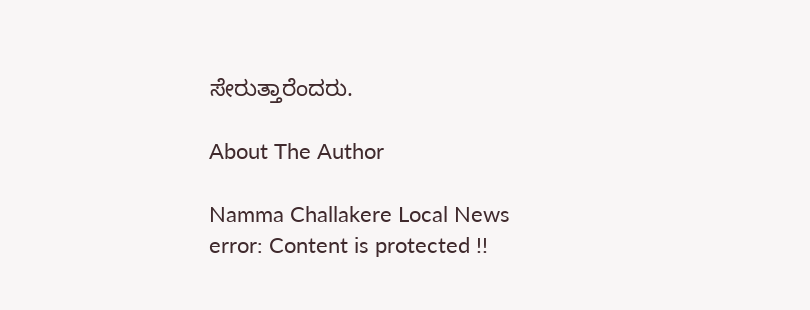ಸೇರುತ್ತಾರೆಂದರು.

About The Author

Namma Challakere Local News
error: Content is protected !!